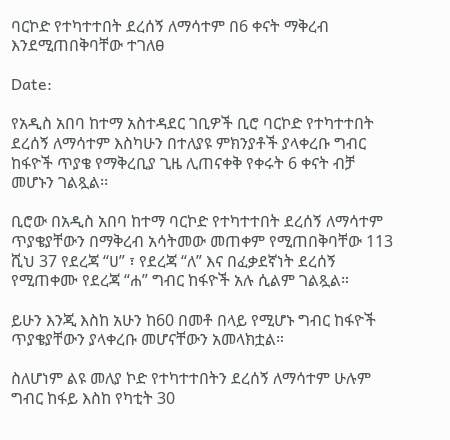ባርኮድ የተካተተበት ደረሰኝ ለማሳተም በ6 ቀናት ማቅረብ እንደሚጠበቅባቸው ተገለፀ

Date:

የአዲስ አበባ ከተማ አስተዳደር ገቢዎች ቢሮ ባርኮድ የተካተተበት ደረሰኝ ለማሳተም እስካሁን በተለያዩ ምክንያቶች ያላቀረቡ ግብር ከፋዮች ጥያቄ የማቅረቢያ ጊዜ ሊጠናቀቅ የቀሩት 6 ቀናት ብቻ መሆኑን ገልጿል፡፡

ቢሮው በአዲስ አበባ ከተማ ባርኮድ የተካተተበት ደረሰኝ ለማሳተም ጥያቄያቸውን በማቅረብ አሳትመው መጠቀም የሚጠበቅባቸው 113 ሺህ 37 የደረጃ “ሀ” ፣ የደረጃ “ለ” እና በፈቃደኛነት ደረሰኝ የሚጠቀሙ የደረጃ “ሐ” ግብር ከፋዮች አሉ ሲልም ገልጿል።

ይሁን እንጂ እስከ አሁን ከ60 በመቶ በላይ የሚሆኑ ግብር ከፋዮች ጥያቄያቸውን ያላቀረቡ መሆናቸውን አመላክቷል።

ስለሆነም ልዩ መለያ ኮድ የተካተተበትን ደረሰኝ ለማሳተም ሁሉም ግብር ከፋይ እስከ የካቲት 30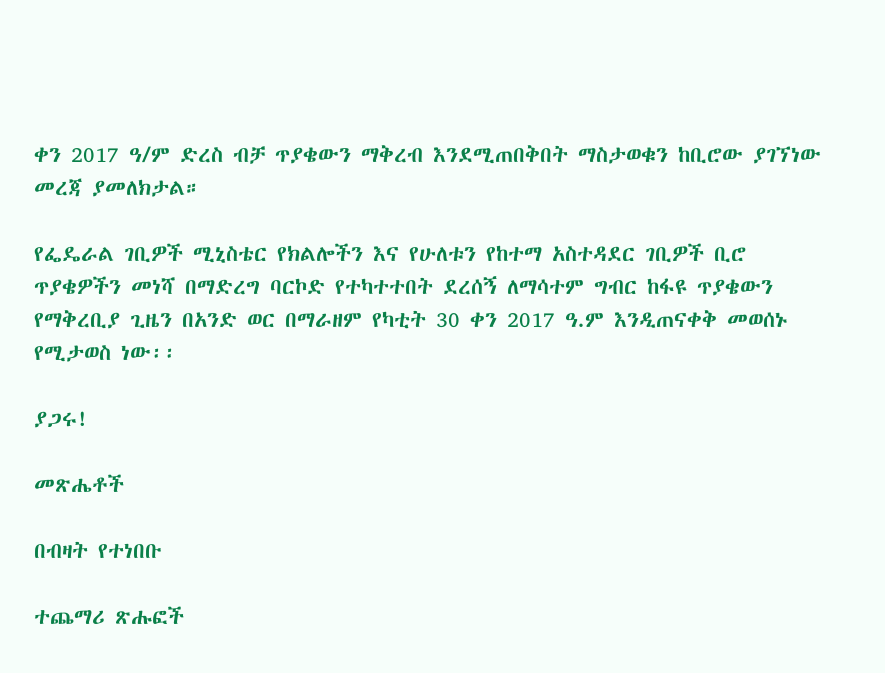ቀን 2017 ዓ/ም ድረስ ብቻ ጥያቄውን ማቅረብ እንደሚጠበቅበት ማስታወቁን ከቢሮው ያገኘነው መረጃ ያመለክታል።

የፌዴራል ገቢዎች ሚኒስቴር የክልሎችን እና የሁለቱን የከተማ አስተዳደር ገቢዎች ቢሮ ጥያቄዎችን መነሻ በማድረግ ባርኮድ የተካተተበት ደረሰኝ ለማሳተም ግብር ከፋዩ ጥያቄውን የማቅረቢያ ጊዜን በአንድ ወር በማራዘም የካቲት 30 ቀን 2017 ዓ.ም እንዲጠናቀቅ መወሰኑ የሚታወስ ነው፡፡

ያጋሩ!

መጽሔቶች

በብዛት የተነበቡ

ተጨማሪ ጽሑፎች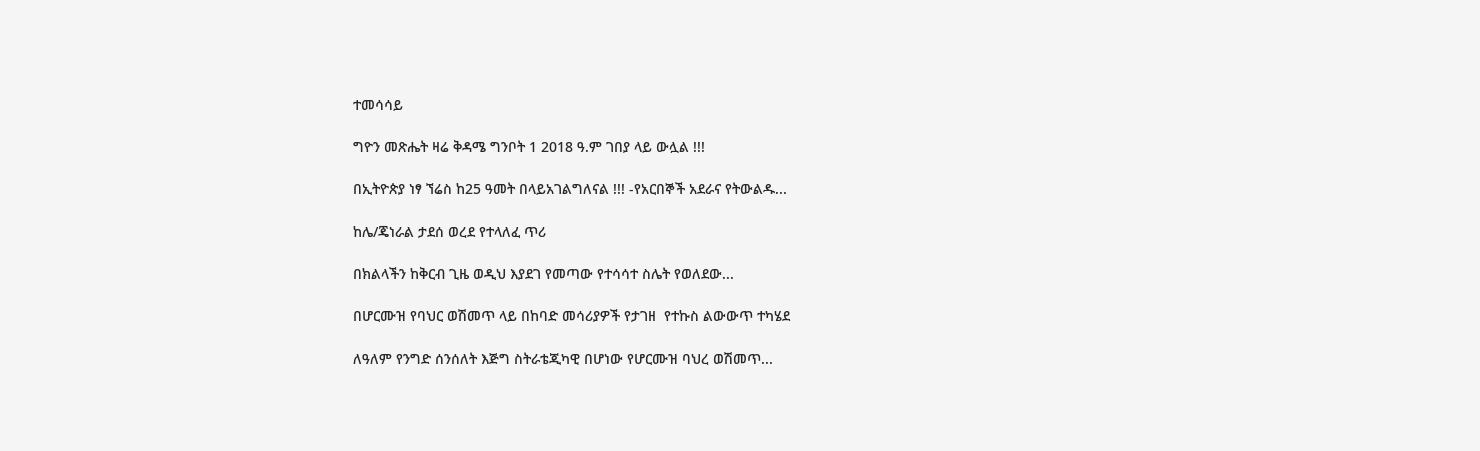ተመሳሳይ

ግዮን መጽሔት ዛሬ ቅዳሜ ግንቦት 1 2018 ዓ.ም ገበያ ላይ ውሏል !!!

በኢትዮጵያ ነፃ ኘሬስ ከ25 ዓመት በላይአገልግለናል !!! -የአርበኞች አደራና የትውልዱ...

ከሌ/ጄነራል ታደሰ ወረደ የተላለፈ ጥሪ

በክልላችን ከቅርብ ጊዜ ወዲህ እያደገ የመጣው የተሳሳተ ስሌት የወለደው...

በሆርሙዝ የባህር ወሽመጥ ላይ በከባድ መሳሪያዎች የታገዘ  የተኩስ ልውውጥ ተካሄደ

ለዓለም የንግድ ሰንሰለት እጅግ ስትራቴጂካዊ በሆነው የሆርሙዝ ባህረ ወሽመጥ...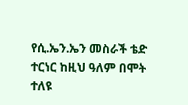የሲ.ኤን.ኤን መስራች ቴድ ተርነር ከዚህ ዓለም በሞት ተለዩ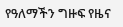የዓለማችን ግዙፍ የዜና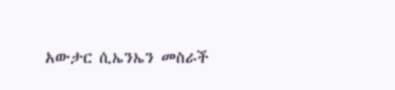አውታር ሲኤንኤን መስራች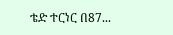ቴድ ተርነር በ87...